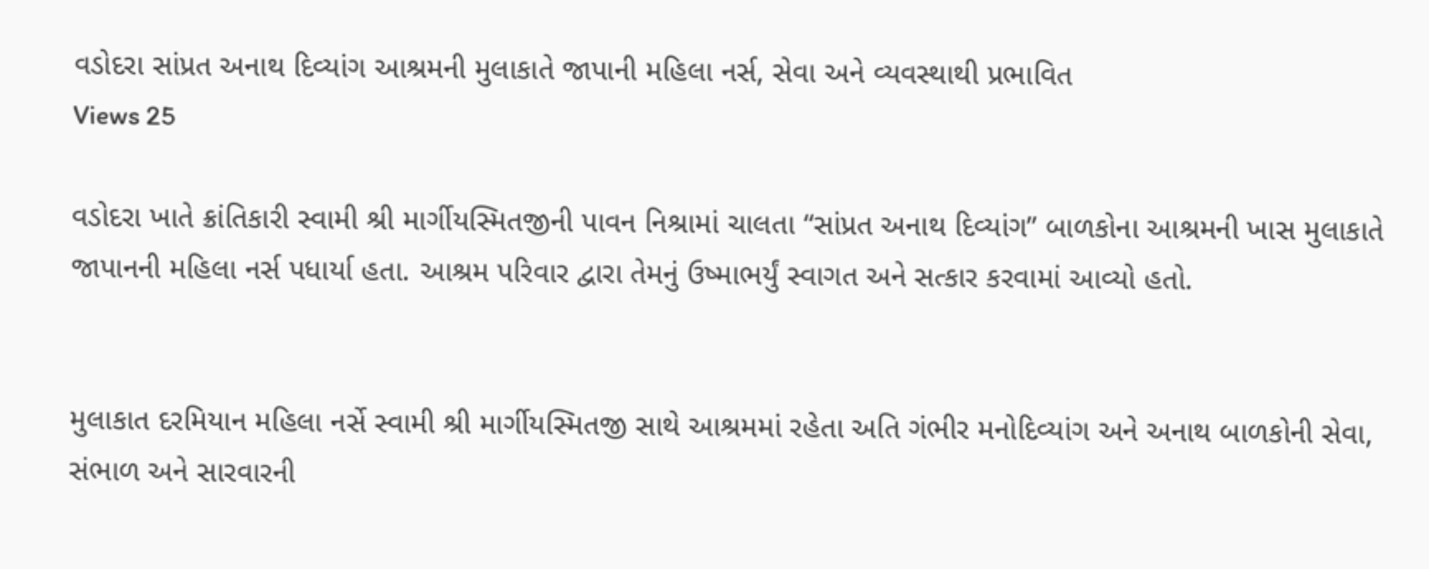વડોદરા સાંપ્રત અનાથ દિવ્યાંગ આશ્રમની મુલાકાતે જાપાની મહિલા નર્સ, સેવા અને વ્યવસ્થાથી પ્રભાવિત
Views 25

વડોદરા ખાતે ક્રાંતિકારી સ્વામી શ્રી માર્ગીયસ્મિતજીની પાવન નિશ્રામાં ચાલતા “સાંપ્રત અનાથ દિવ્યાંગ” બાળકોના આશ્રમની ખાસ મુલાકાતે જાપાનની મહિલા નર્સ પધાર્યા હતા. આશ્રમ પરિવાર દ્વારા તેમનું ઉષ્માભર્યું સ્વાગત અને સત્કાર કરવામાં આવ્યો હતો.


મુલાકાત દરમિયાન મહિલા નર્સે સ્વામી શ્રી માર્ગીયસ્મિતજી સાથે આશ્રમમાં રહેતા અતિ ગંભીર મનોદિવ્યાંગ અને અનાથ બાળકોની સેવા, સંભાળ અને સારવારની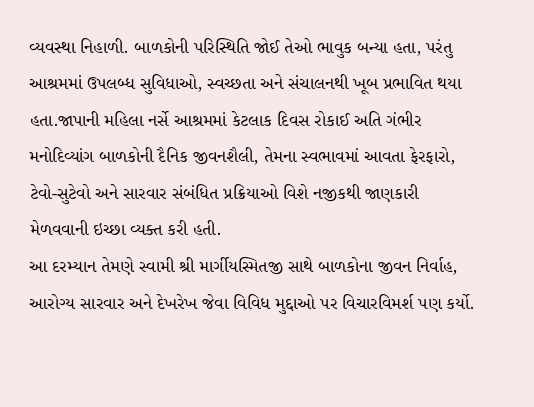વ્યવસ્થા નિહાળી. બાળકોની પરિસ્થિતિ જોઈ તેઓ ભાવુક બન્યા હતા, પરંતુ આશ્રમમાં ઉપલબ્ધ સુવિધાઓ, સ્વચ્છતા અને સંચાલનથી ખૂબ પ્રભાવિત થયા હતા.જાપાની મહિલા નર્સે આશ્રમમાં કેટલાક દિવસ રોકાઈ અતિ ગંભીર મનોદિવ્યાંગ બાળકોની દૈનિક જીવનશૈલી, તેમના સ્વભાવમાં આવતા ફેરફારો, ટેવો-સુટેવો અને સારવાર સંબંધિત પ્રક્રિયાઓ વિશે નજીકથી જાણકારી મેળવવાની ઇચ્છા વ્યક્ત કરી હતી.
આ દરમ્યાન તેમણે સ્વામી શ્રી માર્ગીયસ્મિતજી સાથે બાળકોના જીવન નિર્વાહ, આરોગ્ય સારવાર અને દેખરેખ જેવા વિવિધ મુદ્દાઓ પર વિચારવિમર્શ પણ કર્યો.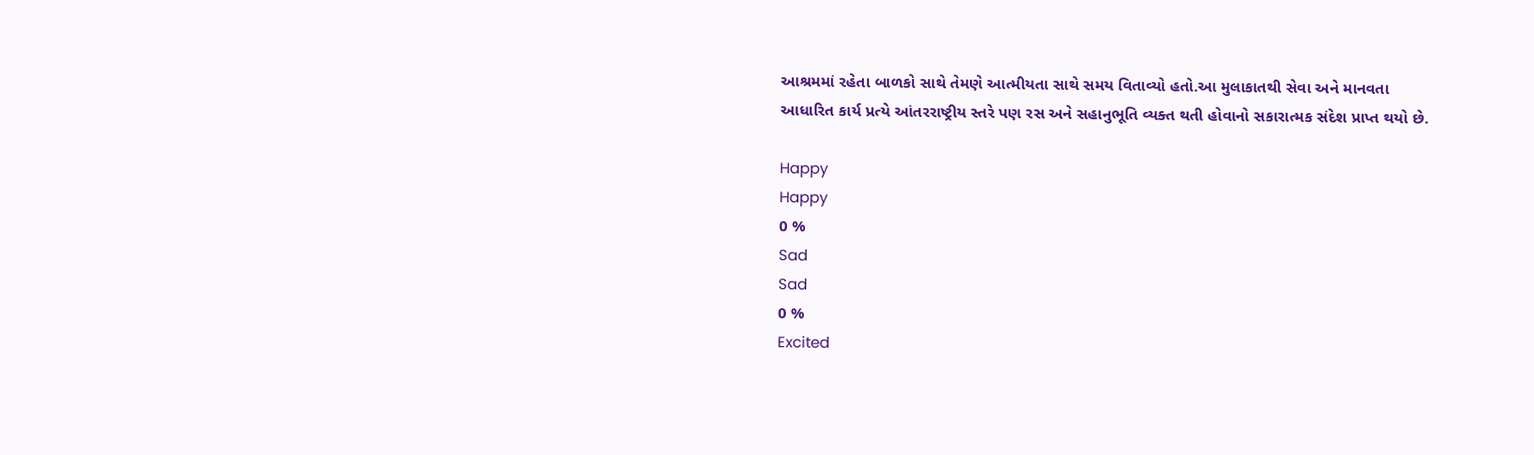આશ્રમમાં રહેતા બાળકો સાથે તેમણે આત્મીયતા સાથે સમય વિતાવ્યો હતો.આ મુલાકાતથી સેવા અને માનવતા આધારિત કાર્ય પ્રત્યે આંતરરાષ્ટ્રીય સ્તરે પણ રસ અને સહાનુભૂતિ વ્યક્ત થતી હોવાનો સકારાત્મક સંદેશ પ્રાપ્ત થયો છે.

Happy
Happy
0 %
Sad
Sad
0 %
Excited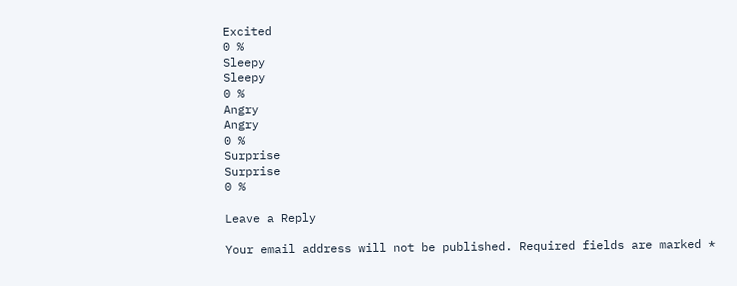Excited
0 %
Sleepy
Sleepy
0 %
Angry
Angry
0 %
Surprise
Surprise
0 %

Leave a Reply

Your email address will not be published. Required fields are marked *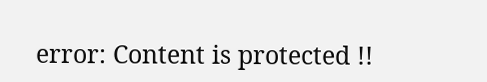error: Content is protected !!